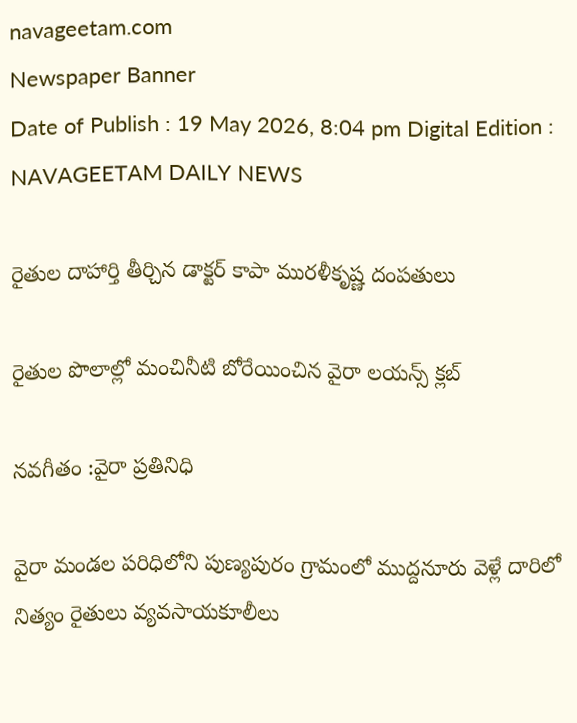navageetam.com
Newspaper Banner
Date of Publish : 19 May 2026, 8:04 pm Digital Edition : NAVAGEETAM DAILY NEWS

రైతుల దాహార్తి తీర్చిన డాక్టర్ కాపా మురళీకృష్ణ దంపతులు

రైతుల పొలాల్లో మంచినీటి బోరేయించిన వైరా లయన్స్ క్లబ్

నవగీతం :వైరా ప్రతినిధి

వైరా మండల పరిధిలోని పుణ్యపురం గ్రామంలో ముద్దనూరు వెళ్లే దారిలో నిత్యం రైతులు వ్యవసాయకూలీలు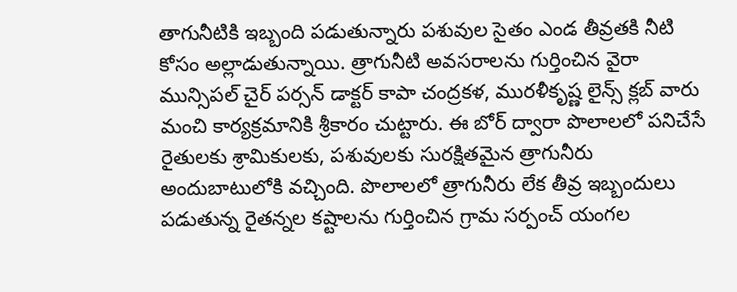తాగునీటికి ఇబ్బంది పడుతున్నారు పశువుల సైతం ఎండ తీవ్రతకి నీటి కోసం అల్లాడుతున్నాయి. త్రాగునీటి అవసరాలను గుర్తించిన వైరా మున్సిపల్ చైర్ పర్సన్ డాక్టర్ కాపా చంద్రకళ, మురళీకృష్ణ లైన్స్ క్లబ్ వారు మంచి కార్యక్రమానికి శ్రీకారం చుట్టారు. ఈ బోర్ ద్వారా పొలాలలో పనిచేసే రైతులకు శ్రామికులకు, పశువులకు సురక్షితమైన త్రాగునీరు అందుబాటులోకి వచ్చింది. పొలాలలో త్రాగునీరు లేక తీవ్ర ఇబ్బందులు పడుతున్న రైతన్నల కష్టాలను గుర్తించిన గ్రామ సర్పంచ్ యంగల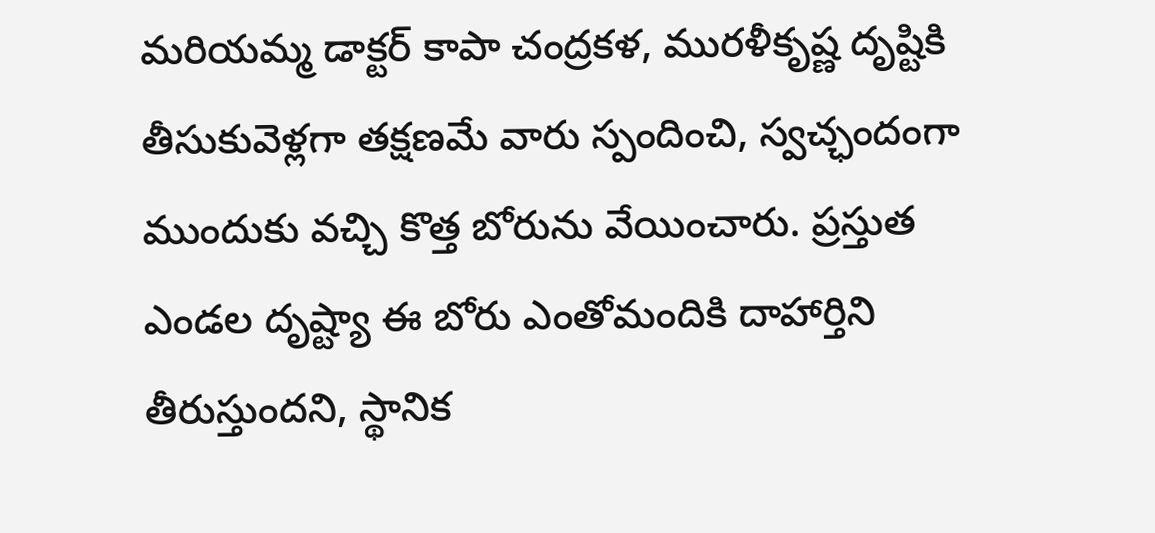మరియమ్మ డాక్టర్ కాపా చంద్రకళ, మురళీకృష్ణ దృష్టికి తీసుకువెళ్లగా తక్షణమే వారు స్పందించి, స్వచ్ఛందంగా ముందుకు వచ్చి కొత్త బోరును వేయించారు. ప్రస్తుత ఎండల దృష్ట్యా ఈ బోరు ఎంతోమందికి దాహార్తిని తీరుస్తుందని, స్థానిక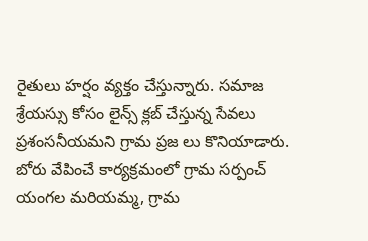రైతులు హర్షం వ్యక్తం చేస్తున్నారు. సమాజ శ్రేయస్సు కోసం లైన్స్ క్లబ్ చేస్తున్న సేవలు ప్రశంసనీయమని గ్రామ ప్రజ లు కొనియాడారు. బోరు వేపించే కార్యక్రమంలో గ్రామ సర్పంచ్ యంగల మరియమ్మ, గ్రామ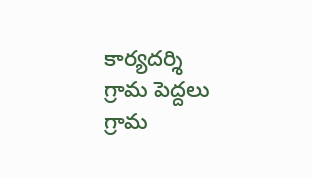కార్యదర్శి గ్రామ పెద్దలు గ్రామ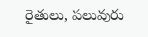రైతులు, పలువురు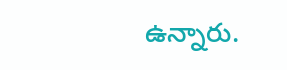ఉన్నారు.